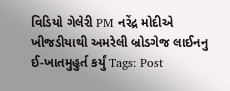વિડિયો ગેલેરી PM નરેંદ્ર મોદીએ ખીજડીયાથી અમરેલી બ્રોડગેજ લાઈનનુ ઈ-ખાતમુહુર્ત કર્યું Tags: Post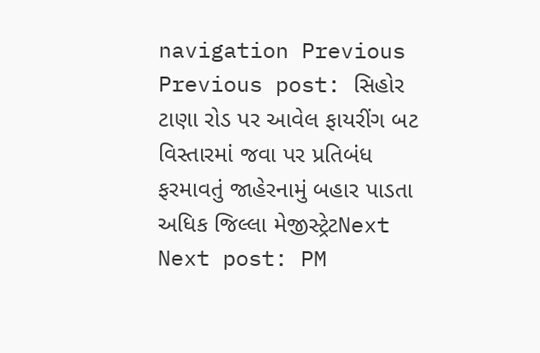navigation Previous Previous post: સિહોર ટાણા રોડ પર આવેલ ફાયરીંગ બટ વિસ્તારમાં જવા પર પ્રતિબંધ ફરમાવતું જાહેરનામું બહાર પાડતા અધિક જિલ્લા મેજીસ્ટ્રેટNext Next post: PM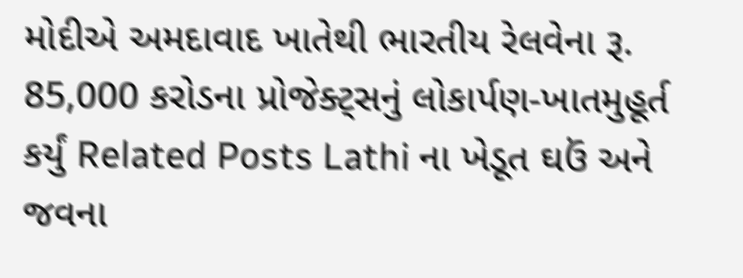મોદીએ અમદાવાદ ખાતેથી ભારતીય રેલવેના રૂ. 85,000 કરોડના પ્રોજેક્ટ્સનું લોકાર્પણ-ખાતમુહૂર્ત કર્યું Related Posts Lathi ના ખેડૂત ઘઉં અને જવના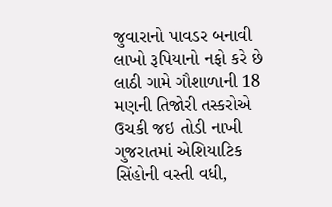જુવારાનો પાવડર બનાવી લાખો રૂપિયાનો નફો કરે છે લાઠી ગામે ગૌશાળાની 18 મણની તિજોરી તસ્કરોએ ઉચકી જઇ તોડી નાખી ગુજરાતમાં એશિયાટિક સિંહોની વસ્તી વધી,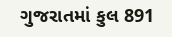ગુજરાતમાં કુલ 891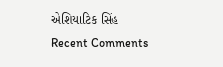એશિયાટિક સિંહ
Recent Comments